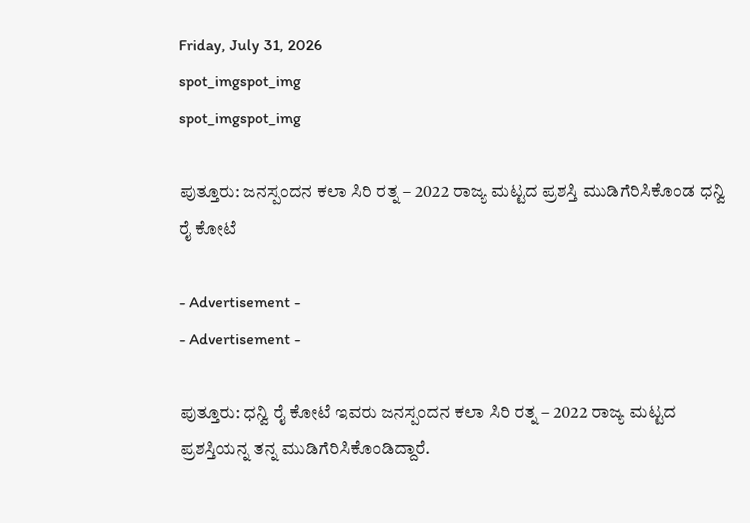Friday, July 31, 2026
spot_imgspot_img
spot_imgspot_img

ಪುತ್ತೂರು: ಜನಸ್ಪಂದನ ಕಲಾ ಸಿರಿ ರತ್ನ – 2022 ರಾಜ್ಯ ಮಟ್ಟದ ಪ್ರಶಸ್ತಿ ಮುಡಿಗೆರಿಸಿಕೊಂಡ ಧನ್ವಿ ರೈ ಕೋಟೆ

- Advertisement -
- Advertisement -

ಪುತ್ತೂರು: ಧನ್ವಿ ರೈ ಕೋಟೆ ಇವರು ಜನಸ್ಪಂದನ ಕಲಾ ಸಿರಿ ರತ್ನ – 2022 ರಾಜ್ಯ ಮಟ್ಟದ ಪ್ರಶಸ್ತಿಯನ್ನ ತನ್ನ ಮುಡಿಗೆರಿಸಿಕೊಂಡಿದ್ದಾರೆ.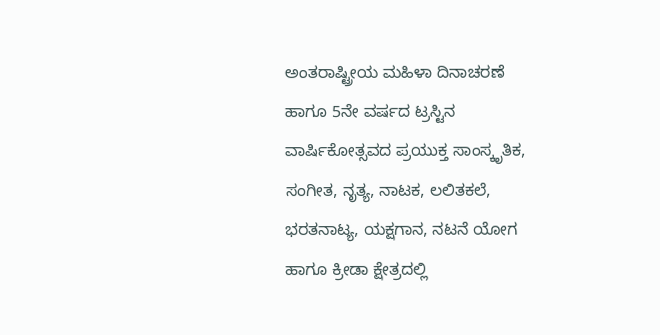ಅಂತರಾಷ್ಟ್ರೀಯ ಮಹಿಳಾ ದಿನಾಚರಣೆ ಹಾಗೂ 5ನೇ ವರ್ಷದ ಟ್ರಸ್ಟಿನ ವಾರ್ಷಿಕೋತ್ಸವದ ಪ್ರಯುಕ್ತ ಸಾಂಸ್ಕೃತಿಕ, ಸಂಗೀತ, ನೃತ್ಯ, ನಾಟಕ, ಲಲಿತಕಲೆ, ಭರತನಾಟ್ಯ, ಯಕ್ಷಗಾನ, ನಟನೆ ಯೋಗ ಹಾಗೂ ಕ್ರೀಡಾ ಕ್ಷೇತ್ರದಲ್ಲಿ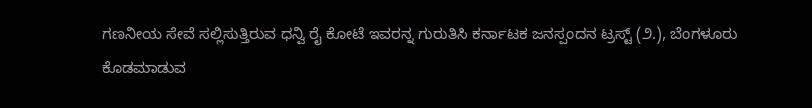ಗಣನೀಯ ಸೇವೆ ಸಲ್ಲಿಸುತ್ತಿರುವ ಧನ್ವಿ ರೈ ಕೋಟೆ ಇವರನ್ನ ಗುರುತಿಸಿ ಕರ್ನಾಟಕ ಜನಸ್ಪಂದನ ಟ್ರಸ್ಟ್ (೨.), ಬೆಂಗಳೂರು ಕೊಡಮಾಡುವ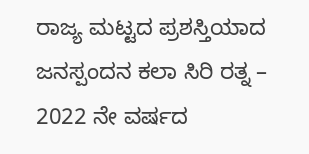ರಾಜ್ಯ ಮಟ್ಟದ ಪ್ರಶಸ್ತಿಯಾದ ಜನಸ್ಪಂದನ ಕಲಾ ಸಿರಿ ರತ್ನ – 2022 ನೇ ವರ್ಷದ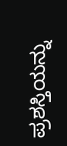ಪ್ರಶಸ್ತಿಯನ್ನು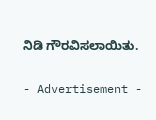ನಿಡಿ ಗೌರವಿಸಲಾಯಿತು.

- Advertisement -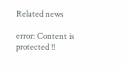Related news

error: Content is protected !!